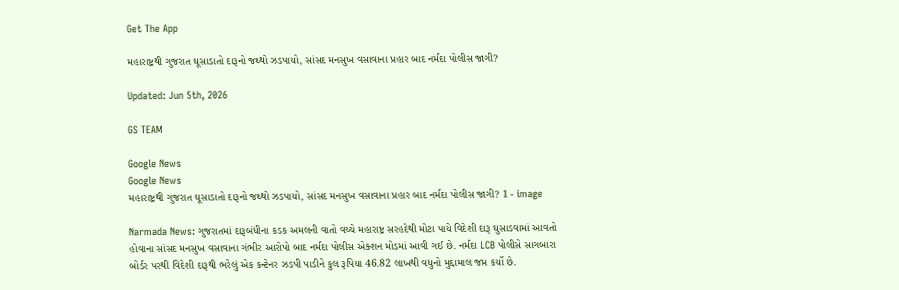Get The App

મહારાષ્ટ્રથી ગુજરાત ઘૂસાડાતો દારૂનો જથ્થો ઝડપાયો, સાંસદ મનસુખ વસાવાના પ્રહાર બાદ નર્મદા પોલીસ જાગી?

Updated: Jun 5th, 2026

GS TEAM

Google News
Google News
મહારાષ્ટ્રથી ગુજરાત ઘૂસાડાતો દારૂનો જથ્થો ઝડપાયો, સાંસદ મનસુખ વસાવાના પ્રહાર બાદ નર્મદા પોલીસ જાગી? 1 - image

Narmada News: ગુજરાતમાં દારૂબંધીના કડક અમલની વાતો વચ્ચે મહારાષ્ટ્ર સરહદેથી મોટા પાયે વિદેશી દારૂ ઘુસાડવામાં આવતો હોવાના સાંસદ મનસુખ વસાવાના ગંભીર આરોપો બાદ નર્મદા પોલીસ એક્શન મોડમાં આવી ગઈ છે. નર્મદા LCB પોલીસે સાગબારા બોર્ડર પરથી વિદેશી દારૂથી ભરેલું એક કન્ટેનર ઝડપી પાડીને કુલ રૂપિયા 46.82 લાખથી વધુનો મુદ્દામાલ જપ્ત કર્યો છે.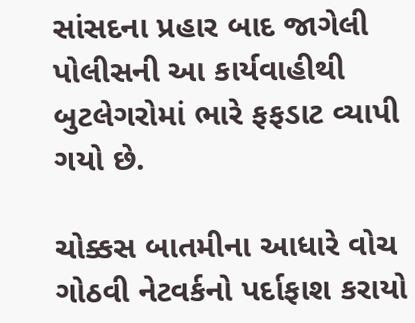સાંસદના પ્રહાર બાદ જાગેલી પોલીસની આ કાર્યવાહીથી બુટલેગરોમાં ભારે ફફડાટ વ્યાપી ગયો છે.

ચોક્કસ બાતમીના આધારે વોચ ગોઠવી નેટવર્કનો પર્દાફાશ કરાયો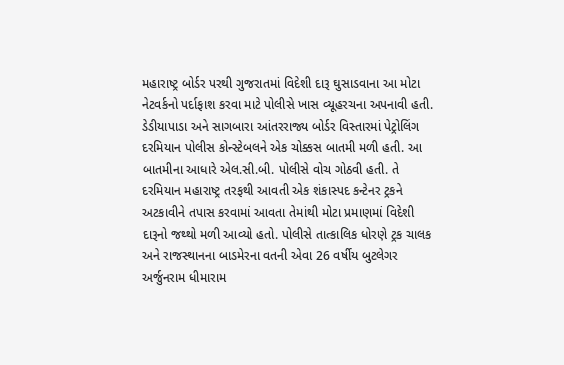મહારાષ્ટ્ર બોર્ડર પરથી ગુજરાતમાં વિદેશી દારૂ ઘુસાડવાના આ મોટા નેટવર્કનો પર્દાફાશ કરવા માટે પોલીસે ખાસ વ્યૂહરચના અપનાવી હતી. ડેડીયાપાડા અને સાગબારા આંતરરાજ્ય બોર્ડર વિસ્તારમાં પેટ્રોલિંગ દરમિયાન પોલીસ કોન્સ્ટેબલને એક ચોક્કસ બાતમી મળી હતી. આ બાતમીના આધારે એલ.સી.બી. પોલીસે વોચ ગોઠવી હતી. તે દરમિયાન મહારાષ્ટ્ર તરફથી આવતી એક શંકાસ્પદ કન્ટેનર ટ્રકને અટકાવીને તપાસ કરવામાં આવતા તેમાંથી મોટા પ્રમાણમાં વિદેશી દારૂનો જથ્થો મળી આવ્યો હતો. પોલીસે તાત્કાલિક ધોરણે ટ્રક ચાલક અને રાજસ્થાનના બાડમેરના વતની એવા 26 વર્ષીય બુટલેગર અર્જુનરામ ધીમારામ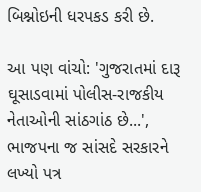બિશ્નોઇની ધરપકડ કરી છે.

આ પણ વાંચો: 'ગુજરાતમાં દારૂ ઘૂસાડવામાં પોલીસ-રાજકીય નેતાઓની સાંઠગાંઠ છે...', ભાજપના જ સાંસદે સરકારને લખ્યો પત્ર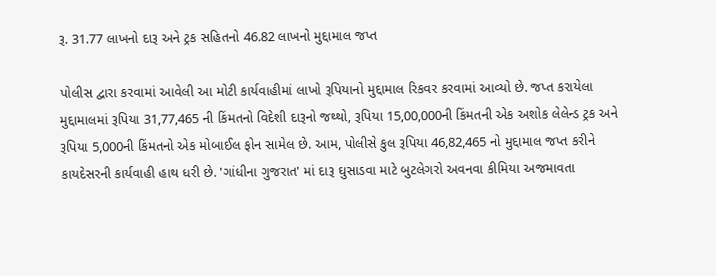રૂ. 31.77 લાખનો દારૂ અને ટ્રક સહિતનો 46.82 લાખનો મુદ્દામાલ જપ્ત

પોલીસ દ્વારા કરવામાં આવેલી આ મોટી કાર્યવાહીમાં લાખો રૂપિયાનો મુદ્દામાલ રિકવર કરવામાં આવ્યો છે. જપ્ત કરાયેલા મુદ્દામાલમાં રૂપિયા 31,77,465 ની કિંમતનો વિદેશી દારૂનો જથ્થો, રૂપિયા 15,00,000ની કિંમતની એક અશોક લેલેન્ડ ટ્રક અને રૂપિયા 5,000ની કિંમતનો એક મોબાઈલ ફોન સામેલ છે. આમ, પોલીસે કુલ રૂપિયા 46,82,465 નો મુદ્દામાલ જપ્ત કરીને કાયદેસરની કાર્યવાહી હાથ ધરી છે. 'ગાંધીના ગુજરાત' માં દારૂ ઘુસાડવા માટે બુટલેગરો અવનવા કીમિયા અજમાવતા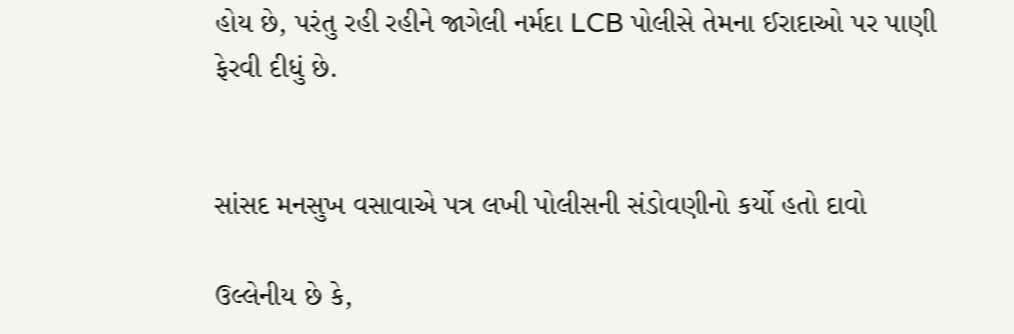હોય છે, પરંતુ રહી રહીને જાગેલી નર્મદા LCB પોલીસે તેમના ઈરાદાઓ પર પાણી ફેરવી દીધું છે.


સાંસદ મનસુખ વસાવાએ પત્ર લખી પોલીસની સંડોવણીનો કર્યો હતો દાવો

ઉલ્લેનીય છે કે,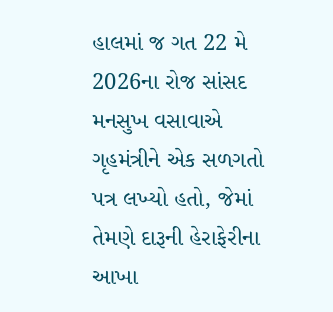હાલમાં જ ગત 22 મે 2026ના રોજ સાંસદ મનસુખ વસાવાએ ગૃહમંત્રીને એક સળગતો પત્ર લખ્યો હતો, જેમાં તેમણે દારૂની હેરાફેરીના આખા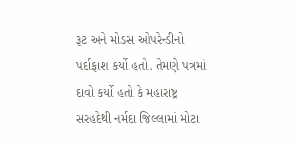રૂટ અને મોડસ ઓપરેન્ડીનો પર્દાફાશ કર્યો હતો. તેમણે પત્રમાં દાવો કર્યો હતો કે મહારાષ્ટ્ર સરહદેથી નર્મદા જિલ્લામાં મોટા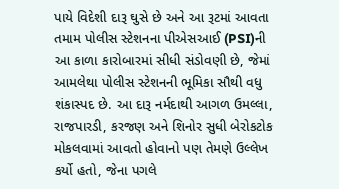પાયે વિદેશી દારૂ ઘુસે છે અને આ રૂટમાં આવતા તમામ પોલીસ સ્ટેશનના પીએસઆઈ (PSI)ની આ કાળા કારોબારમાં સીધી સંડોવણી છે, જેમાં આમલેથા પોલીસ સ્ટેશનની ભૂમિકા સૌથી વધુ શંકાસ્પદ છે. આ દારૂ નર્મદાથી આગળ ઉમલ્લા, રાજપારડી, કરજણ અને શિનોર સુધી બેરોકટોક મોકલવામાં આવતો હોવાનો પણ તેમણે ઉલ્લેખ કર્યો હતો, જેના પગલે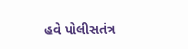હવે પોલીસતંત્ર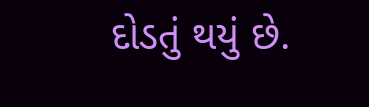દોડતું થયું છે.